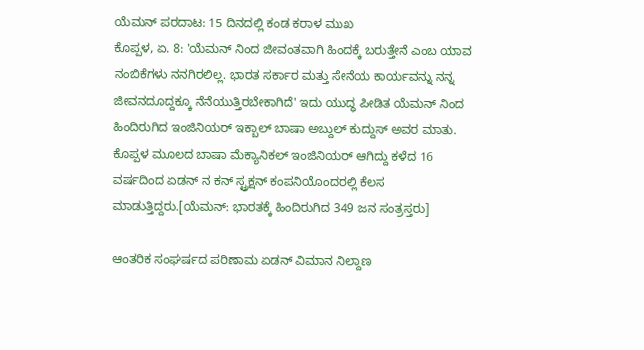ಯೆಮನ್ ಪರದಾಟ: 15 ದಿನದಲ್ಲಿ ಕಂಡ ಕರಾಳ ಮುಖ
ಕೊಪ್ಪಳ, ಏ. 8: 'ಯೆಮನ್ ನಿಂದ ಜೀವಂತವಾಗಿ ಹಿಂದಕ್ಕೆ ಬರುತ್ತೇನೆ ಎಂಬ ಯಾವ ನಂಬಿಕೆಗಳು ನನಗಿರಲಿಲ್ಲ. ಭಾರತ ಸರ್ಕಾರ ಮತ್ತು ಸೇನೆಯ ಕಾರ್ಯವನ್ನು ನನ್ನ ಜೀವನದೂದ್ದಕ್ಕೂ ನೆನೆಯುತ್ತಿರಬೇಕಾಗಿದೆ' ಇದು ಯುದ್ಧ ಪೀಡಿತ ಯೆಮನ್ ನಿಂದ ಹಿಂದಿರುಗಿದ ಇಂಜಿನಿಯರ್ ಇಕ್ಬಾಲ್ ಬಾಷಾ ಅಬ್ದುಲ್ ಕುದ್ದುಸ್ ಅವರ ಮಾತು.
ಕೊಪ್ಪಳ ಮೂಲದ ಬಾಷಾ ಮೆಕ್ಯಾನಿಕಲ್ ಇಂಜಿನಿಯರ್ ಆಗಿದ್ದು ಕಳೆದ 16 ವರ್ಷದಿಂದ ಏಡನ್ ನ ಕನ್ ಸ್ಟ್ರಕ್ಷನ್ ಕಂಪನಿಯೊಂದರಲ್ಲಿ ಕೆಲಸ ಮಾಡುತ್ತಿದ್ದರು.[ಯೆಮನ್: ಭಾರತಕ್ಕೆ ಹಿಂದಿರುಗಿದ 349 ಜನ ಸಂತ್ರಸ್ತರು]

ಆಂತರಿಕ ಸಂಘರ್ಷದ ಪರಿಣಾಮ ಏಡನ್ ವಿಮಾನ ನಿಲ್ದಾಣ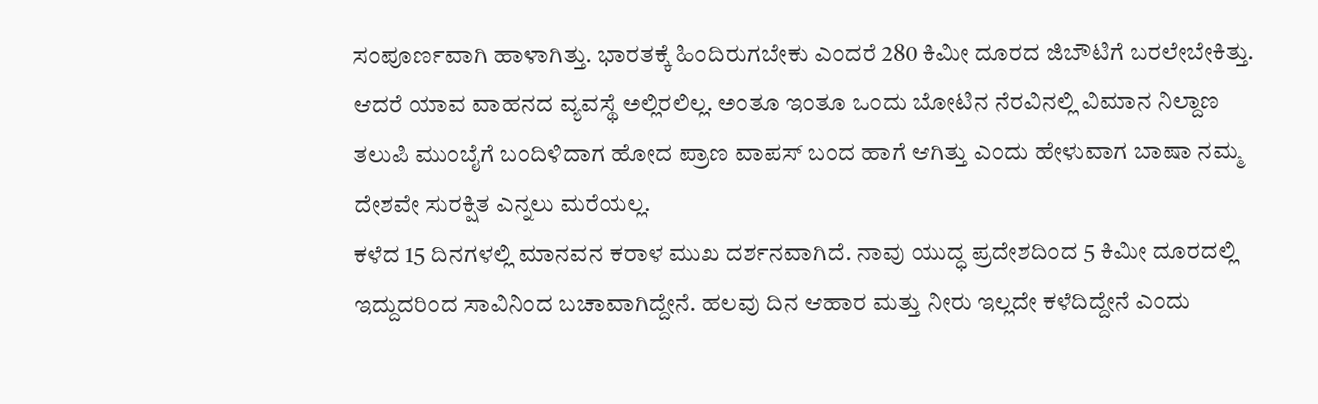ಸಂಪೂರ್ಣವಾಗಿ ಹಾಳಾಗಿತ್ತು. ಭಾರತಕ್ಕೆ ಹಿಂದಿರುಗಬೇಕು ಎಂದರೆ 280 ಕಿಮೀ ದೂರದ ಜಿಬೌಟಿಗೆ ಬರಲೇಬೇಕಿತ್ತು. ಆದರೆ ಯಾವ ವಾಹನದ ವ್ಯವಸ್ಥೆ ಅಲ್ಲಿರಲಿಲ್ಲ. ಅಂತೂ ಇಂತೂ ಒಂದು ಬೋಟಿನ ನೆರವಿನಲ್ಲಿ ವಿಮಾನ ನಿಲ್ದಾಣ ತಲುಪಿ ಮುಂಬೈಗೆ ಬಂದಿಳಿದಾಗ ಹೋದ ಪ್ರಾಣ ವಾಪಸ್ ಬಂದ ಹಾಗೆ ಆಗಿತ್ತು ಎಂದು ಹೇಳುವಾಗ ಬಾಷಾ ನಮ್ಮ ದೇಶವೇ ಸುರಕ್ಷಿತ ಎನ್ನಲು ಮರೆಯಲ್ಲ.
ಕಳೆದ 15 ದಿನಗಳಲ್ಲಿ ಮಾನವನ ಕರಾಳ ಮುಖ ದರ್ಶನವಾಗಿದೆ. ನಾವು ಯುದ್ಧ ಪ್ರದೇಶದಿಂದ 5 ಕಿಮೀ ದೂರದಲ್ಲಿ ಇದ್ದುದರಿಂದ ಸಾವಿನಿಂದ ಬಚಾವಾಗಿದ್ದೇನೆ. ಹಲವು ದಿನ ಆಹಾರ ಮತ್ತು ನೀರು ಇಲ್ಲದೇ ಕಳೆದಿದ್ದೇನೆ ಎಂದು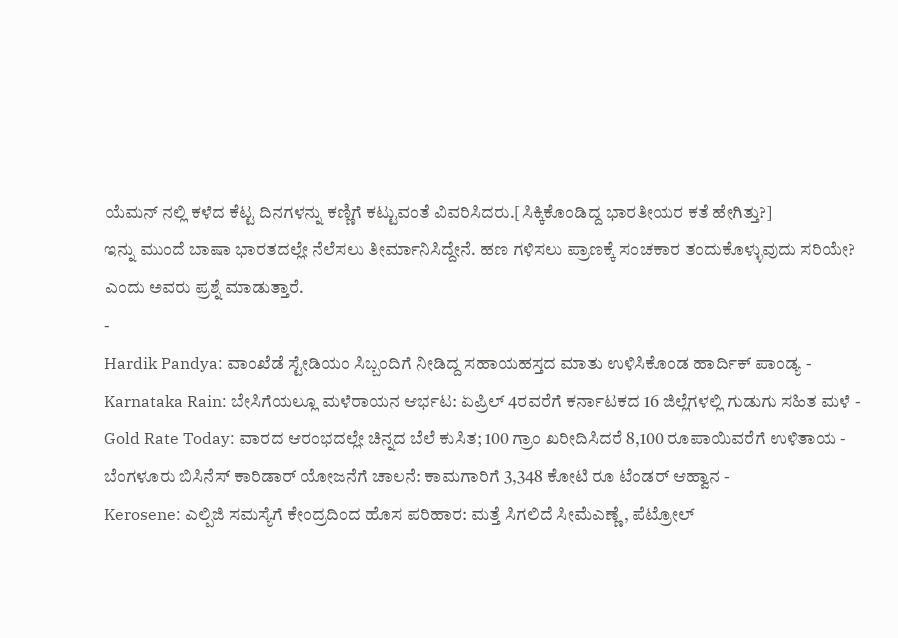ಯೆಮನ್ ನಲ್ಲಿ ಕಳೆದ ಕೆಟ್ಟ ದಿನಗಳನ್ನು ಕಣ್ಣಿಗೆ ಕಟ್ಟುವಂತೆ ವಿವರಿಸಿದರು.[ಸಿಕ್ಕಿಕೊಂಡಿದ್ದ ಭಾರತೀಯರ ಕತೆ ಹೇಗಿತ್ತು?]
ಇನ್ನು ಮುಂದೆ ಬಾಷಾ ಭಾರತದಲ್ಲೇ ನೆಲೆಸಲು ತೀರ್ಮಾನಿಸಿದ್ದೇನೆ. ಹಣ ಗಳಿಸಲು ಪ್ರಾಣಕ್ಕೆ ಸಂಚಕಾರ ತಂದುಕೊಳ್ಳುವುದು ಸರಿಯೇ? ಎಂದು ಅವರು ಪ್ರಶ್ನೆ ಮಾಡುತ್ತಾರೆ.
-
Hardik Pandya: ವಾಂಖೆಡೆ ಸ್ಟೇಡಿಯಂ ಸಿಬ್ಬಂದಿಗೆ ನೀಡಿದ್ದ ಸಹಾಯಹಸ್ತದ ಮಾತು ಉಳಿಸಿಕೊಂಡ ಹಾರ್ದಿಕ್ ಪಾಂಡ್ಯ -
Karnataka Rain: ಬೇಸಿಗೆಯಲ್ಲೂ ಮಳೆರಾಯನ ಆರ್ಭಟ: ಏಪ್ರಿಲ್ 4ರವರೆಗೆ ಕರ್ನಾಟಕದ 16 ಜಿಲ್ಲೆಗಳಲ್ಲಿ ಗುಡುಗು ಸಹಿತ ಮಳೆ -
Gold Rate Today: ವಾರದ ಆರಂಭದಲ್ಲೇ ಚಿನ್ನದ ಬೆಲೆ ಕುಸಿತ; 100 ಗ್ರಾಂ ಖರೀದಿಸಿದರೆ 8,100 ರೂಪಾಯಿವರೆಗೆ ಉಳಿತಾಯ -
ಬೆಂಗಳೂರು ಬಿಸಿನೆಸ್ ಕಾರಿಡಾರ್ ಯೋಜನೆಗೆ ಚಾಲನೆ: ಕಾಮಗಾರಿಗೆ 3,348 ಕೋಟಿ ರೂ ಟೆಂಡರ್ ಆಹ್ವಾನ -
Kerosene: ಎಲ್ಪಿಜಿ ಸಮಸ್ಯೆಗೆ ಕೇಂದ್ರದಿಂದ ಹೊಸ ಪರಿಹಾರ: ಮತ್ತೆ ಸಿಗಲಿದೆ ಸೀಮೆಎಣ್ಣೆ, ಪೆಟ್ರೋಲ್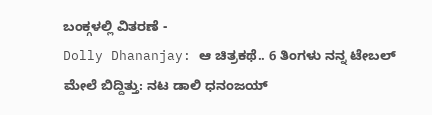ಬಂಕ್ಗಳಲ್ಲಿ ವಿತರಣೆ -
Dolly Dhananjay: ಆ ಚಿತ್ರಕಥೆ.. 6 ತಿಂಗಳು ನನ್ನ ಟೇಬಲ್ ಮೇಲೆ ಬಿದ್ದಿತ್ತು: ನಟ ಡಾಲಿ ಧನಂಜಯ್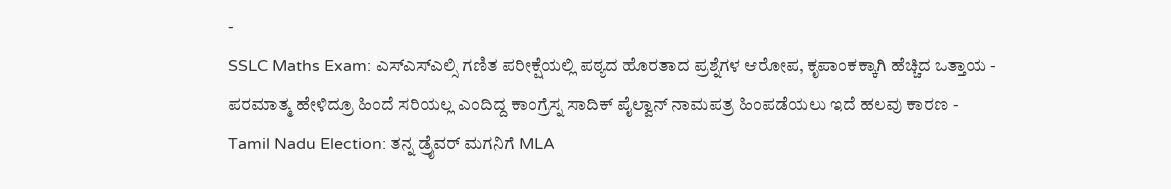-
SSLC Maths Exam: ಎಸ್ಎಸ್ಎಲ್ಸಿ ಗಣಿತ ಪರೀಕ್ಷೆಯಲ್ಲಿ ಪಠ್ಯದ ಹೊರತಾದ ಪ್ರಶ್ನೆಗಳ ಆರೋಪ, ಕೃಪಾಂಕಕ್ಕಾಗಿ ಹೆಚ್ಚಿದ ಒತ್ತಾಯ -
ಪರಮಾತ್ಮ ಹೇಳಿದ್ರೂ ಹಿಂದೆ ಸರಿಯಲ್ಲ ಎಂದಿದ್ದ ಕಾಂಗ್ರೆಸ್ನ ಸಾದಿಕ್ ಪೈಲ್ವಾನ್ ನಾಮಪತ್ರ ಹಿಂಪಡೆಯಲು ಇದೆ ಹಲವು ಕಾರಣ -
Tamil Nadu Election: ತನ್ನ ಡ್ರೈವರ್ ಮಗನಿಗೆ MLA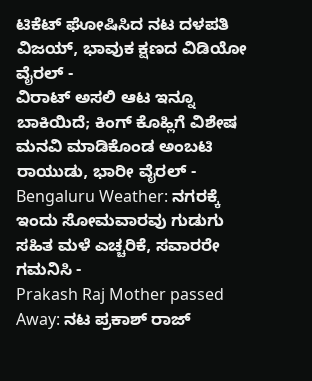ಟಿಕೆಟ್ ಘೋಷಿಸಿದ ನಟ ದಳಪತಿ ವಿಜಯ್, ಭಾವುಕ ಕ್ಷಣದ ವಿಡಿಯೋ ವೈರಲ್ -
ವಿರಾಟ್ ಅಸಲಿ ಆಟ ಇನ್ನೂ ಬಾಕಿಯಿದೆ; ಕಿಂಗ್ ಕೊಹ್ಲಿಗೆ ವಿಶೇಷ ಮನವಿ ಮಾಡಿಕೊಂಡ ಅಂಬಟಿ ರಾಯುಡು, ಭಾರೀ ವೈರಲ್ -
Bengaluru Weather: ನಗರಕ್ಕೆ ಇಂದು ಸೋಮವಾರವು ಗುಡುಗು ಸಹಿತ ಮಳೆ ಎಚ್ಚರಿಕೆ, ಸವಾರರೇ ಗಮನಿಸಿ -
Prakash Raj Mother passed Away: ನಟ ಪ್ರಕಾಶ್ ರಾಜ್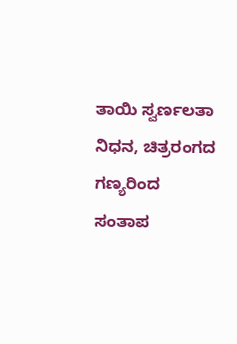ತಾಯಿ ಸ್ವರ್ಣಲತಾ ನಿಧನ, ಚಿತ್ರರಂಗದ ಗಣ್ಯರಿಂದ ಸಂತಾಪ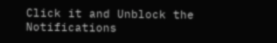Click it and Unblock the Notifications